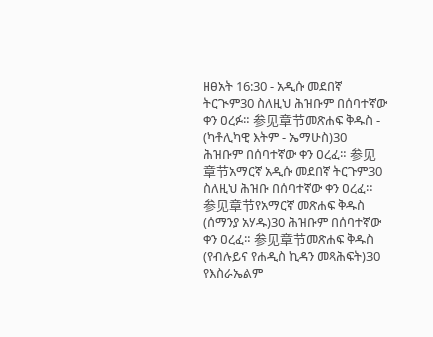ዘፀአት 16:30 - አዲሱ መደበኛ ትርጒም30 ስለዚህ ሕዝቡም በሰባተኛው ቀን ዐረፉ። 参见章节መጽሐፍ ቅዱስ - (ካቶሊካዊ እትም - ኤማሁስ)30 ሕዝቡም በሰባተኛው ቀን ዐረፈ። 参见章节አማርኛ አዲሱ መደበኛ ትርጉም30 ስለዚህ ሕዝቡ በሰባተኛው ቀን ዐረፈ። 参见章节የአማርኛ መጽሐፍ ቅዱስ (ሰማንያ አሃዱ)30 ሕዝቡም በሰባተኛው ቀን ዐረፈ። 参见章节መጽሐፍ ቅዱስ (የብሉይና የሐዲስ ኪዳን መጻሕፍት)30 የእስራኤልም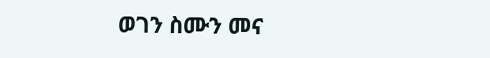ወገን ስሙን መና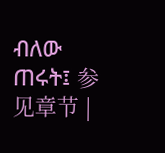ብለው ጠሩት፤ 参见章节 |